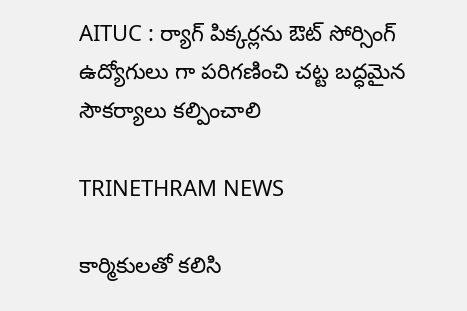AITUC : ర్యాగ్ పిక్కర్లను ఔట్ సోర్సింగ్ ఉద్యోగులు గా పరిగణించి చట్ట బద్ధమైన సౌకర్యాలు కల్పించాలి

TRINETHRAM NEWS

కార్మికులతో కలిసి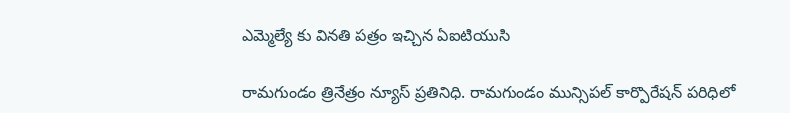ఎమ్మెల్యే కు వినతి పత్రం ఇచ్చిన ఏఐటియుసి

రామగుండం త్రినేత్రం న్యూస్ ప్రతినిధి. రామగుండం మున్సిపల్ కార్పొరేషన్ పరిధిలో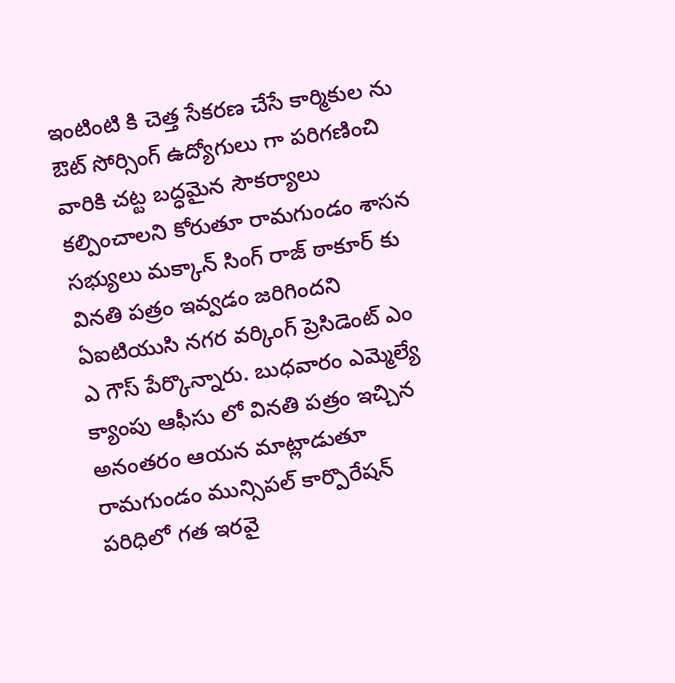ఇంటింటి కి చెత్త సేకరణ చేసే కార్మికుల ను ఔట్ సోర్సింగ్ ఉద్యోగులు గా పరిగణించి వారికి చట్ట బద్ధమైన సౌకర్యాలు కల్పించాలని కోరుతూ రామగుండం శాసన సభ్యులు మక్కాన్ సింగ్ రాజ్ ఠాకూర్ కు వినతి పత్రం ఇవ్వడం జరిగిందని ఏఐటియుసి నగర వర్కింగ్ ప్రెసిడెంట్ ఎం ఎ గౌస్ పేర్కొన్నారు. బుధవారం ఎమ్మెల్యే క్యాంపు ఆఫీసు లో వినతి పత్రం ఇచ్చిన అనంతరం ఆయన మాట్లాడుతూ రామగుండం మున్సిపల్ కార్పొరేషన్ పరిధిలో గత ఇరవై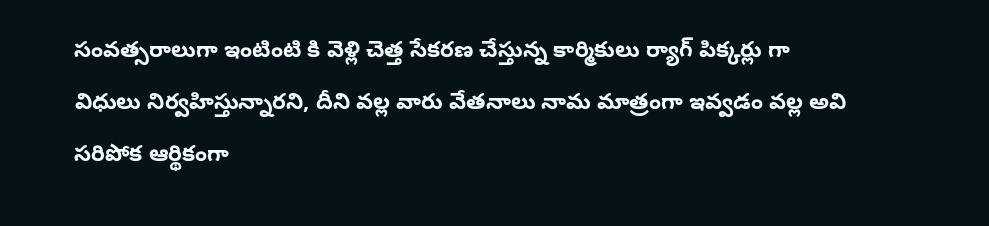సంవత్సరాలుగా ఇంటింటి కి వెళ్లి చెత్త సేకరణ చేస్తున్న కార్మికులు ర్యాగ్ పిక్కర్లు గా విధులు నిర్వహిస్తున్నారని, దీని వల్ల వారు వేతనాలు నామ మాత్రంగా ఇవ్వడం వల్ల అవి సరిపోక ఆర్థికంగా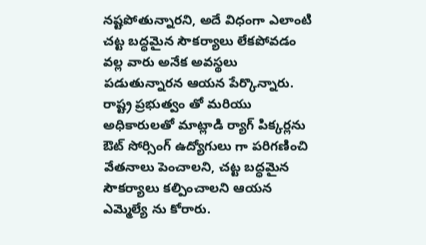నష్టపోతున్నారని, అదే విధంగా ఎలాంటి చట్ట బద్ధమైన సౌకర్యాలు లేకపోవడం వల్ల వారు అనేక అవస్థలు పడుతున్నారన ఆయన పేర్కొన్నారు. రాష్ట్ర ప్రభుత్వం తో మరియు అధికారులతో మాట్లాడి ర్యాగ్ పిక్కర్లను ఔట్ సోర్సింగ్ ఉద్యోగులు గా పరిగణించి వేతనాలు పెంచాలని, చట్ట బద్ధమైన సౌకర్యాలు కల్పించాలని ఆయన ఎమ్మెల్యే ను కోరారు.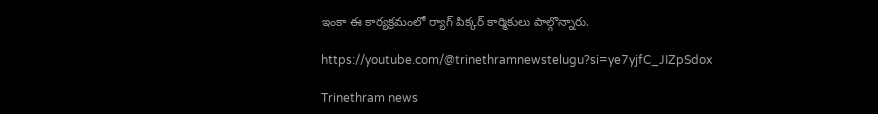ఇంకా ఈ కార్యక్రమంలో ర్యాగ్ పిక్కర్ కార్మికులు పాల్గొన్నారు.

https://youtube.com/@trinethramnewstelugu?si=ye7yjfC_JIZpSdox

Trinethram news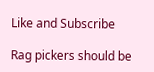Like and Subscribe

Rag pickers should be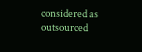considered as outsourced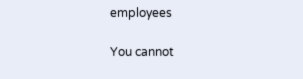employees

You cannot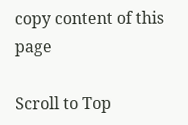copy content of this page

Scroll to Top